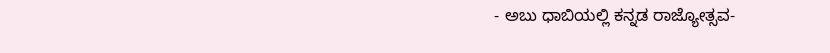- ಅಬು ಧಾಬಿಯಲ್ಲಿ ಕನ್ನಡ ರಾಜ್ಯೋತ್ಸವ-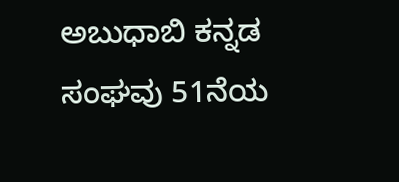ಅಬುಧಾಬಿ ಕನ್ನಡ ಸಂಘವು 51ನೆಯ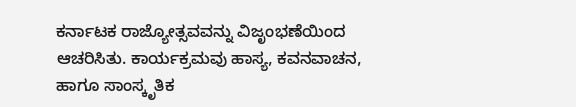ಕರ್ನಾಟಕ ರಾಜ್ಯೋತ್ಸವವನ್ನು ವಿಜೃಂಭಣೆಯಿಂದ ಆಚರಿಸಿತು. ಕಾರ್ಯಕ್ರಮವು ಹಾಸ್ಯ, ಕವನವಾಚನ, ಹಾಗೂ ಸಾಂಸ್ಕೃತಿಕ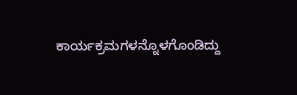ಕಾರ್ಯಕ್ರಮಗಳನ್ನೊಳಗೊಂಡಿದ್ದು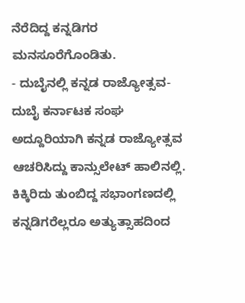ನೆರೆದಿದ್ದ ಕನ್ನಡಿಗರ ಮನಸೂರೆಗೊಂಡಿತು.
- ದುಬೈನಲ್ಲಿ ಕನ್ನಡ ರಾಜ್ಯೋತ್ಸವ-
ದುಬೈ ಕರ್ನಾಟಕ ಸಂಘ ಅದ್ದೂರಿಯಾಗಿ ಕನ್ನಡ ರಾಜ್ಯೋತ್ಸವ ಆಚರಿಸಿದ್ದು ಕಾನ್ಸುಲೇಟ್ ಹಾಲಿನಲ್ಲಿ. ಕಿಕ್ಕಿರಿದು ತುಂಬಿದ್ದ ಸಭಾಂಗಣದಲ್ಲಿ ಕನ್ನಡಿಗರೆಲ್ಲರೂ ಅತ್ಯುತ್ಸಾಹದಿಂದ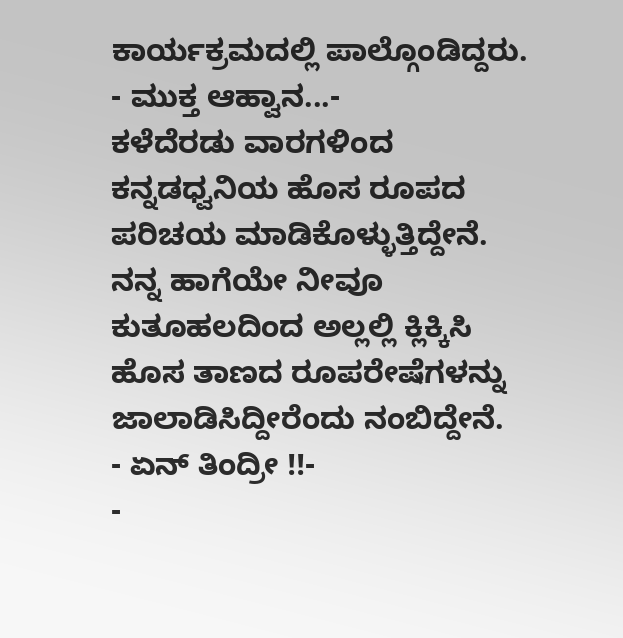ಕಾರ್ಯಕ್ರಮದಲ್ಲಿ ಪಾಲ್ಗೊಂಡಿದ್ದರು.
- ಮುಕ್ತ ಆಹ್ವಾನ...-
ಕಳೆದೆರಡು ವಾರಗಳಿಂದ ಕನ್ನಡಧ್ವನಿಯ ಹೊಸ ರೂಪದ ಪರಿಚಯ ಮಾಡಿಕೊಳ್ಳುತ್ತಿದ್ದೇನೆ. ನನ್ನ ಹಾಗೆಯೇ ನೀವೂ ಕುತೂಹಲದಿಂದ ಅಲ್ಲಲ್ಲಿ ಕ್ಲಿಕ್ಕಿಸಿ ಹೊಸ ತಾಣದ ರೂಪರೇಷೆಗಳನ್ನು ಜಾಲಾಡಿಸಿದ್ದೀರೆಂದು ನಂಬಿದ್ದೇನೆ.
- ಏನ್ ತಿಂದ್ರೀ !!-
-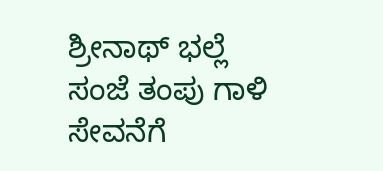ಶ್ರೀನಾಥ್ ಭಲ್ಲೆ
ಸಂಜೆ ತಂಪು ಗಾಳಿ ಸೇವನೆಗೆ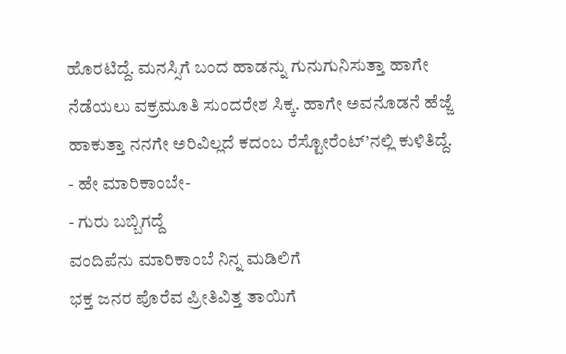ಹೊರಟಿದ್ದೆ. ಮನಸ್ಸಿಗೆ ಬಂದ ಹಾಡನ್ನು ಗುನುಗುನಿಸುತ್ತಾ ಹಾಗೇ ನೆಡೆಯಲು ವಕ್ರಮೂತಿ ಸುಂದರೇಶ ಸಿಕ್ಕ. ಹಾಗೇ ಅವನೊಡನೆ ಹೆಜ್ಜೆ ಹಾಕುತ್ತಾ ನನಗೇ ಅರಿವಿಲ್ಲದೆ ಕದಂಬ ರೆಸ್ಟೋರೆಂಟ್’ನಲ್ಲಿ ಕುಳಿತಿದ್ದೆ.
- ಹೇ ಮಾರಿಕಾಂಬೇ-
- ಗುರು ಬಬ್ಬಿಗದ್ದೆ
ವಂದಿಪೆನು ಮಾರಿಕಾಂಬೆ ನಿನ್ನ ಮಡಿಲಿಗೆ
ಭಕ್ತ ಜನರ ಪೊರೆವ ಪ್ರೀತಿವಿತ್ತ ತಾಯಿಗೆ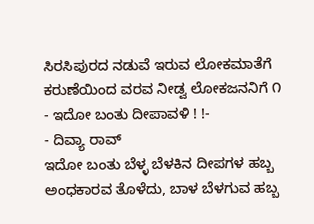ಸಿರಸಿಪುರದ ನಡುವೆ ಇರುವ ಲೋಕಮಾತೆಗೆ
ಕರುಣೆಯಿಂದ ವರವ ನೀಡ್ವ ಲೋಕಜನನಿಗೆ ೧
- ಇದೋ ಬಂತು ದೀಪಾವಳಿ ! !-
- ದಿವ್ಯಾ ರಾವ್
ಇದೋ ಬಂತು ಬೆಳ್ಳ ಬೆಳಕಿನ ದೀಪಗಳ ಹಬ್ಬ
ಅಂಧಕಾರವ ತೊಳೆದು, ಬಾಳ ಬೆಳಗುವ ಹಬ್ಬ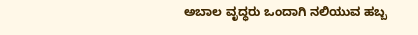ಅಬಾಲ ವೃದ್ಧರು ಒಂದಾಗಿ ನಲಿಯುವ ಹಬ್ಬ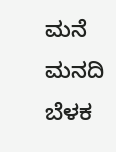ಮನೆ ಮನದಿ ಬೆಳಕ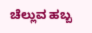ಚೆಲ್ಲುವ ಹಬ್ಬ